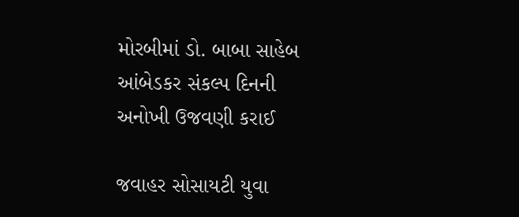મોરબીમાં ડો. બાબા સાહેબ આંબેડકર સંકલ્પ દિનની અનોખી ઉજવણી કરાઈ

જવાહર સોસાયટી યુવા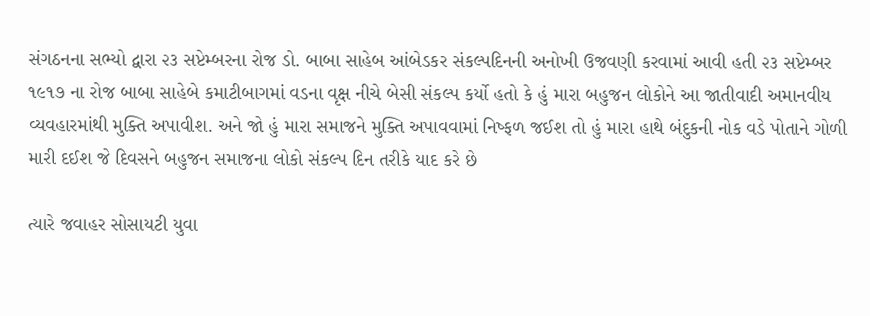સંગઠનના સભ્યો દ્વારા ૨૩ સપ્ટેમ્બરના રોજ ડો. બાબા સાહેબ આંબેડકર સંકલ્પદિનની અનોખી ઉજવણી કરવામાં આવી હતી ૨૩ સપ્ટેમ્બર ૧૯૧૭ ના રોજ બાબા સાહેબે કમાટીબાગમાં વડના વૃક્ષ નીચે બેસી સંકલ્પ કર્યો હતો કે હું મારા બહુજન લોકોને આ જાતીવાદી અમાનવીય વ્યવહારમાંથી મુક્તિ અપાવીશ. અને જો હું મારા સમાજને મુક્તિ અપાવવામાં નિષ્ફળ જઈશ તો હું મારા હાથે બંદુકની નોક વડે પોતાને ગોળી મારી દઈશ જે દિવસને બહુજન સમાજના લોકો સંકલ્પ દિન તરીકે યાદ કરે છે

ત્યારે જવાહર સોસાયટી યુવા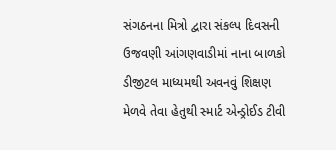સંગઠનના મિત્રો દ્વારા સંકલ્પ દિવસની ઉજવણી આંગણવાડીમાં નાના બાળકો ડીજીટલ માધ્યમથી અવનવું શિક્ષણ મેળવે તેવા હેતુથી સ્માર્ટ એન્ડ્રોઈડ ટીવી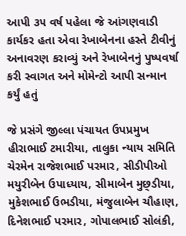આપી ૩૫ વર્ષ પહેલા જે આંગણવાડી કાર્યકર હતા એવા રેખાબેનના હસ્તે ટીવીનું અનાવરણ કરાવ્યું અને રેખાબેનનું પુષ્પવર્ષા કરી સ્વાગત અને મોમેન્ટો આપી સન્માન કર્યું હતું

જે પ્રસંગે જીલ્લા પંચાયત ઉપપ્રમુખ હીરાભાઈ ટમારીયા, તાલુકા ન્યાય સમિતિ ચેરમેન રાજેશભાઈ પરમાર, સીડીપીઓ મયુરીબેન ઉપાધ્યાય, સીમાબેન મુછ્ડીયા, મુકેશભાઈ ઉભડીયા, મંજુલાબેન ચૌહાણ, દિનેશભાઈ પરમાર, ગોપાલભાઈ સોલંકી,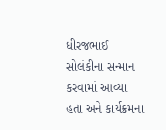ધીરજભાઈ સોલંકીના સન્માન કરવામાં આવ્યા હતા અને કાર્યક્રમના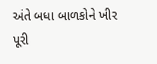અંતે બધા બાળકોને ખીર પૂરી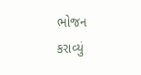ભોજન કરાવ્યું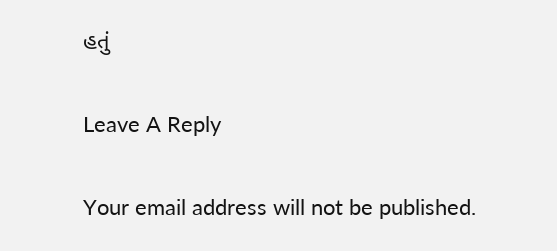હતું

Leave A Reply

Your email address will not be published.